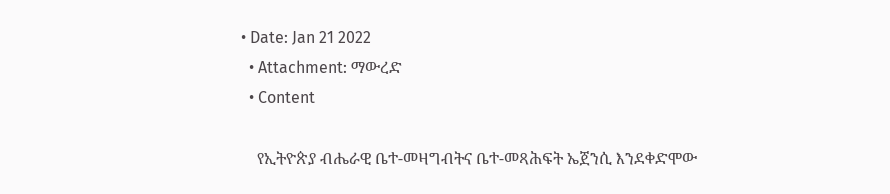• Date: Jan 21 2022
  • Attachment: ማውረድ
  • Content

    የኢትዮጵያ ብሔራዊ ቤተ-መዛግብትና ቤተ-መጻሕፍት ኤጀንሲ እንደቀድሞው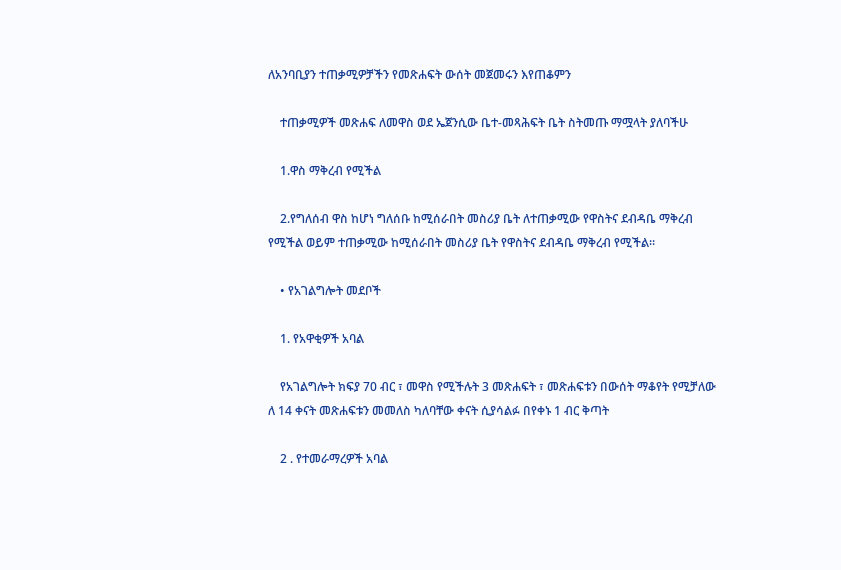ለአንባቢያን ተጠቃሚዎቻችን የመጽሐፍት ውሰት መጀመሩን እየጠቆምን

    ተጠቃሚዎች መጽሐፍ ለመዋስ ወደ ኤጀንሲው ቤተ-መጻሕፍት ቤት ስትመጡ ማሟላት ያለባችሁ

    1.ዋስ ማቅረብ የሚችል

    2.የግለሰብ ዋስ ከሆነ ግለሰቡ ከሚሰራበት መስሪያ ቤት ለተጠቃሚው የዋስትና ደብዳቤ ማቅረብ የሚችል ወይም ተጠቃሚው ከሚሰራበት መስሪያ ቤት የዋስትና ደብዳቤ ማቅረብ የሚችል።

    • የአገልግሎት መደቦች

    1. የአዋቂዎች አባል

    የአገልግሎት ክፍያ 70 ብር ፣ መዋስ የሚችሉት 3 መጽሐፍት ፣ መጽሐፍቱን በውሰት ማቆየት የሚቻለው ለ 14 ቀናት መጽሐፍቱን መመለስ ካለባቸው ቀናት ሲያሳልፉ በየቀኑ 1 ብር ቅጣት

    2 . የተመራማረዎች አባል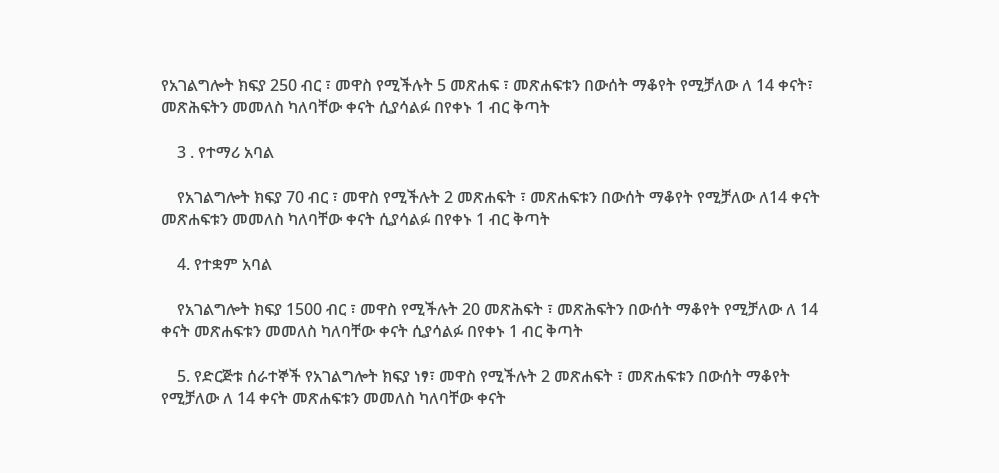የአገልግሎት ክፍያ 250 ብር ፣ መዋስ የሚችሉት 5 መጽሐፍ ፣ መጽሐፍቱን በውሰት ማቆየት የሚቻለው ለ 14 ቀናት፣ መጽሕፍትን መመለስ ካለባቸው ቀናት ሲያሳልፉ በየቀኑ 1 ብር ቅጣት

    3 . የተማሪ አባል

    የአገልግሎት ክፍያ 70 ብር ፣ መዋስ የሚችሉት 2 መጽሐፍት ፣ መጽሐፍቱን በውሰት ማቆየት የሚቻለው ለ14 ቀናት መጽሐፍቱን መመለስ ካለባቸው ቀናት ሲያሳልፉ በየቀኑ 1 ብር ቅጣት

    4. የተቋም አባል

    የአገልግሎት ክፍያ 1500 ብር ፣ መዋስ የሚችሉት 20 መጽሕፍት ፣ መጽሕፍትን በውሰት ማቆየት የሚቻለው ለ 14 ቀናት መጽሐፍቱን መመለስ ካለባቸው ቀናት ሲያሳልፉ በየቀኑ 1 ብር ቅጣት

    5. የድርጅቱ ሰራተኞች የአገልግሎት ክፍያ ነፃ፣ መዋስ የሚችሉት 2 መጽሐፍት ፣ መጽሐፍቱን በውሰት ማቆየት የሚቻለው ለ 14 ቀናት መጽሐፍቱን መመለስ ካለባቸው ቀናት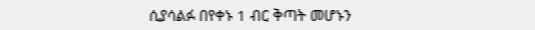ሲያሳልፉ በየቀኑ 1 ብር ቅጣት መሆኑን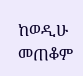ከወዲሁ መጠቆም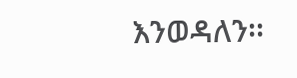እንወዳለን፡፡